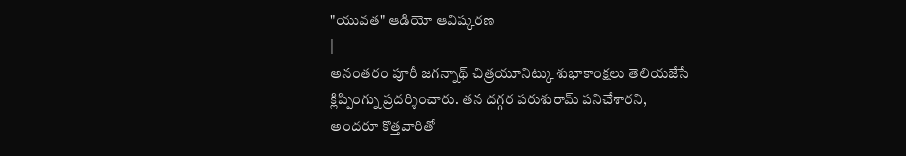"యువత" ఆడియో ఆవిష్కరణ
|
అనంతరం పూరీ జగన్నాథ్ చిత్రయూనిట్కు శుభాకాంక్షలు తెలియజేసే క్లిప్పింగ్ను ప్రదర్శించారు. తన దగ్గర పరుశురామ్ పనిచేశారని, అందరూ కొత్తవారితో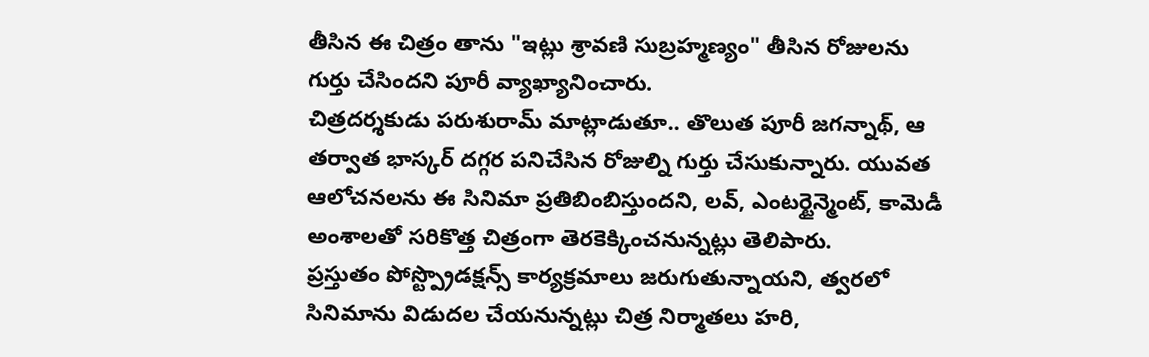తీసిన ఈ చిత్రం తాను "ఇట్లు శ్రావణి సుబ్రహ్మణ్యం" తీసిన రోజులను గుర్తు చేసిందని పూరీ వ్యాఖ్యానించారు.
చిత్రదర్శకుడు పరుశురామ్ మాట్లాడుతూ.. తొలుత పూరీ జగన్నాథ్, ఆ తర్వాత భాస్కర్ దగ్గర పనిచేసిన రోజుల్ని గుర్తు చేసుకున్నారు. యువత ఆలోచనలను ఈ సినిమా ప్రతిబింబిస్తుందని, లవ్, ఎంటర్టైన్మెంట్, కామెడీ అంశాలతో సరికొత్త చిత్రంగా తెరకెక్కించనున్నట్లు తెలిపారు.
ప్రస్తుతం పోస్ట్ప్రొడక్షన్స్ కార్యక్రమాలు జరుగుతున్నాయని, త్వరలో సినిమాను విడుదల చేయనున్నట్లు చిత్ర నిర్మాతలు హరి,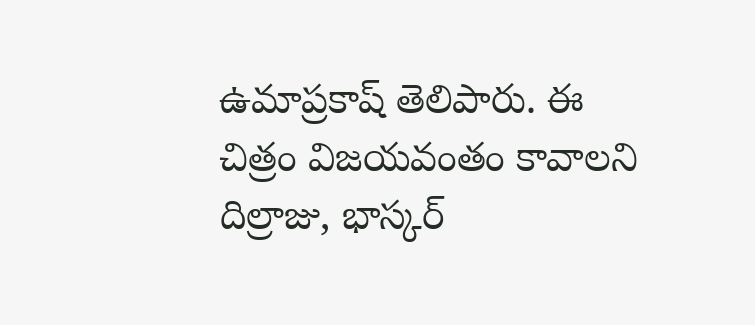ఉమాప్రకాష్ తెలిపారు. ఈ చిత్రం విజయవంతం కావాలని దిల్రాజు, భాస్కర్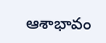ఆశాభావం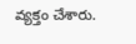వ్యక్తం చేశారు.